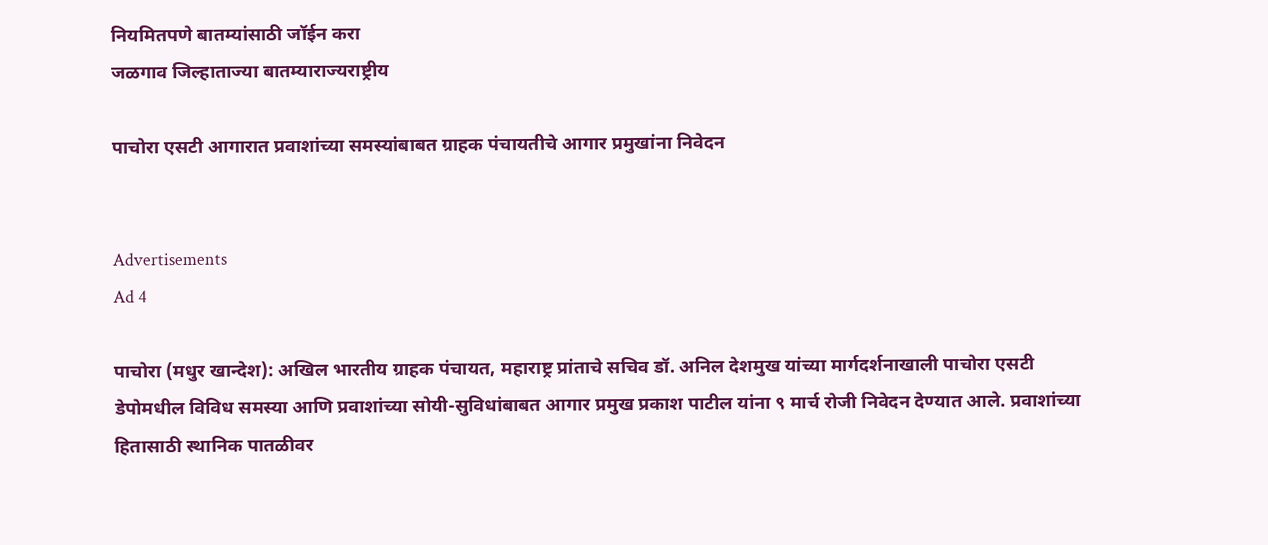नियमितपणे बातम्यांसाठी जॉईन करा
जळगाव जिल्हाताज्या बातम्याराज्यराष्ट्रीय

पाचोरा एसटी आगारात प्रवाशांच्या समस्यांबाबत ग्राहक पंचायतीचे आगार प्रमुखांना निवेदन


Advertisements
Ad 4

पाचोरा (मधुर खान्देश): अखिल भारतीय ग्राहक पंचायत, महाराष्ट्र प्रांताचे सचिव डॉ. अनिल देशमुख यांच्या मार्गदर्शनाखाली पाचोरा एसटी डेपोमधील विविध समस्या आणि प्रवाशांच्या सोयी-सुविधांबाबत आगार प्रमुख प्रकाश पाटील यांना ९ मार्च रोजी निवेदन देण्यात आले. प्रवाशांच्या हितासाठी स्थानिक पातळीवर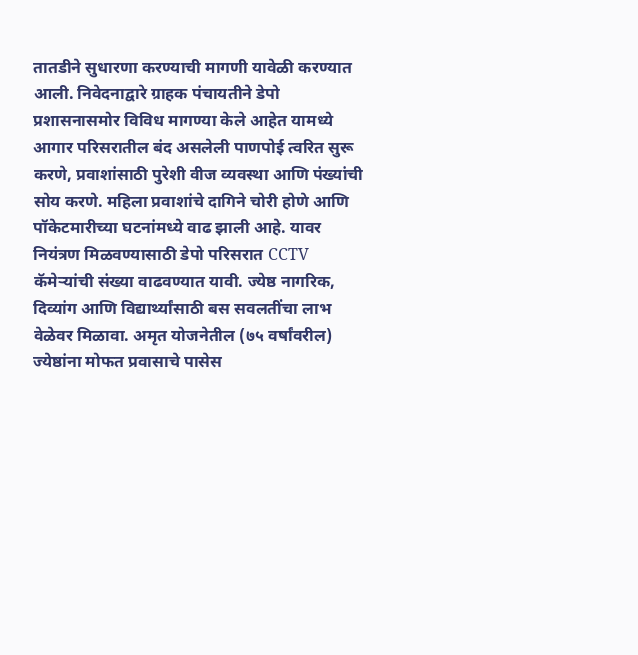तातडीने सुधारणा करण्याची मागणी यावेळी करण्यात आली. निवेदनाद्वारे ग्राहक पंचायतीने डेपो प्रशासनासमोर विविध मागण्या केले आहेत यामध्ये आगार परिसरातील बंद असलेली पाणपोई त्वरित सुरू करणे, प्रवाशांसाठी पुरेशी वीज व्यवस्था आणि पंख्यांची सोय करणे. महिला प्रवाशांचे दागिने चोरी होणे आणि पॉकेटमारीच्या घटनांमध्ये वाढ झाली आहे. यावर नियंत्रण मिळवण्यासाठी डेपो परिसरात CCTV कॅमेऱ्यांची संख्या वाढवण्यात यावी. ज्येष्ठ नागरिक, दिव्यांग आणि विद्यार्थ्यांसाठी बस सवलतींचा लाभ वेळेवर मिळावा. अमृत योजनेतील (७५ वर्षांवरील) ज्येष्ठांना मोफत प्रवासाचे पासेस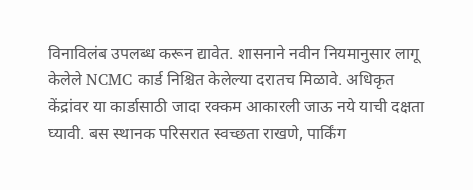विनाविलंब उपलब्ध करून द्यावेत. शासनाने नवीन नियमानुसार लागू केलेले NCMC कार्ड निश्चित केलेल्या दरातच मिळावे. अधिकृत केंद्रांवर या कार्डासाठी जादा रक्कम आकारली जाऊ नये याची दक्षता घ्यावी. बस स्थानक परिसरात स्वच्छता राखणे, पार्किंग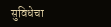सुविधेचा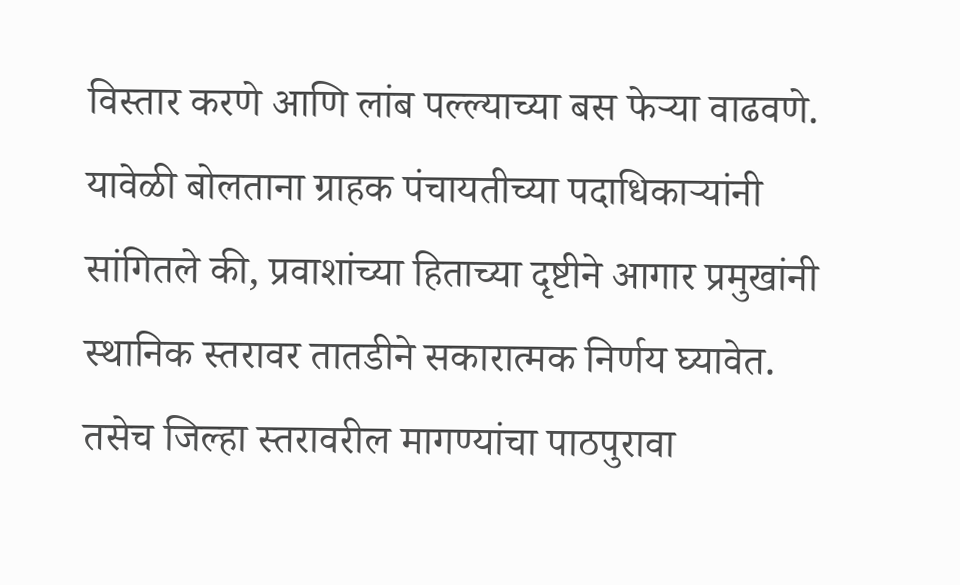विस्तार करणे आणि लांब पल्ल्याच्या बस फेऱ्या वाढवणे.
यावेळी बोलताना ग्राहक पंचायतीच्या पदाधिकाऱ्यांनी सांगितले की, प्रवाशांच्या हिताच्या दृष्टीने आगार प्रमुखांनी स्थानिक स्तरावर तातडीने सकारात्मक निर्णय घ्यावेत. तसेच जिल्हा स्तरावरील मागण्यांचा पाठपुरावा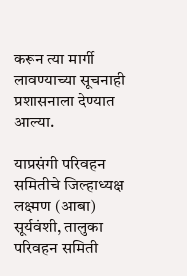करून त्या मार्गी लावण्याच्या सूचनाही प्रशासनाला देण्यात आल्या.

याप्रसंगी परिवहन समितीचे जिल्हाध्यक्ष लक्ष्मण (आबा) सूर्यवंशी, तालुका परिवहन समिती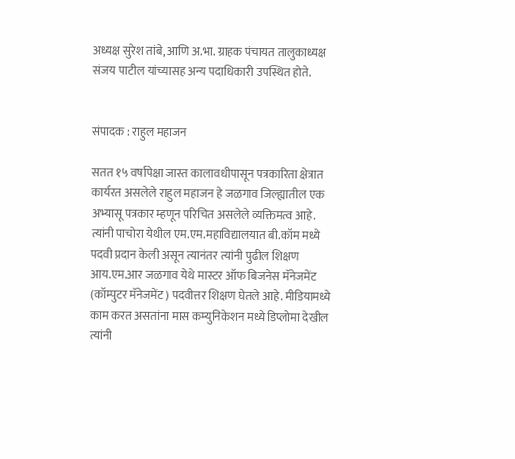अध्यक्ष सुरेश तांबे, आणि अ.भा. ग्राहक पंचायत तालुकाध्यक्ष संजय पाटील यांच्यासह अन्य पदाधिकारी उपस्थित होते.


संपादक : राहुल महाजन

सतत १५ वर्षापेक्षा जास्त कालावधीपासून पत्रकारिता क्षेत्रात कार्यरत असलेले राहुल महाजन हे जळगाव जिल्ह्यातील एक अभ्यासू पत्रकार म्हणून परिचित असलेले व्यक्तिमत्व आहे. त्यांनी पाचोरा येथील एम.एम.महाविद्यालयात बी.कॉम मध्ये पदवी प्रदान केली असून त्यानंतर त्यांनी पुढील शिक्षण आय.एम.आर जळगाव येथे मास्टर ऑफ बिजनेस मॅनेजमेंट (कॉम्पुटर मॅनेजमेंट) पदवीत्तर शिक्षण घेतले आहे. मीडियामध्ये काम करत असतांना मास कम्युनिकेशन मध्ये डिप्लोमा देखील त्यांनी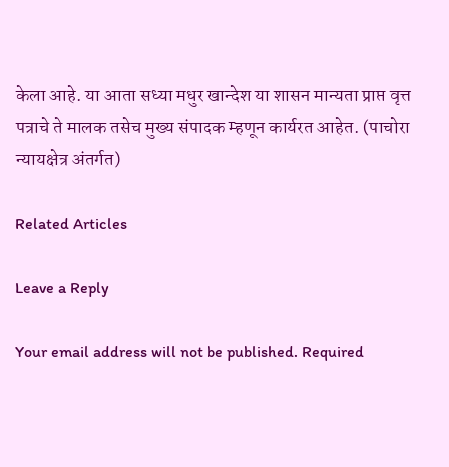केला आहे. या आता सध्या मधुर खान्देश या शासन मान्यता प्राप्त वृत्त पत्राचे ते मालक तसेच मुख्य संपादक म्हणून कार्यरत आहेत. (पाचोरा न्यायक्षेत्र अंतर्गत)

Related Articles

Leave a Reply

Your email address will not be published. Required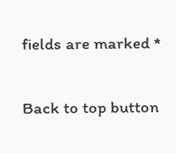fields are marked *

Back to top button